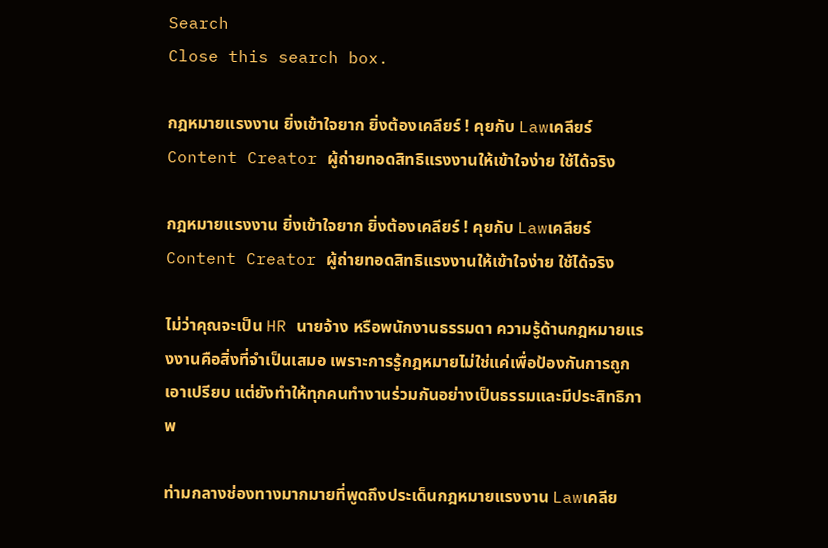Search
Close this search box.

กฎหมายแรงงาน ยิ่งเข้าใจยาก ยิ่งต้องเคลียร์ ! คุยกับ Lawเคลียร์ Content Creator ผู้ถ่ายทอดสิทธิแรงงานให้เข้าใจง่าย ใช้ได้จริง

กฎหมายแรงงาน ยิ่งเข้าใจยาก ยิ่งต้องเคลียร์ ! คุยกับ Lawเคลียร์ Content Creator ผู้ถ่ายทอดสิทธิแรงงานให้เข้าใจง่าย ใช้ได้จริง

ไม่ว่าคุณจะเป็น HR นายจ้าง หรือพนักงานธรรมดา ความรู้ด้านกฎหมายแรงงานคือสิ่งที่จำเป็นเสมอ เพราะการรู้กฎหมายไม่ใช่แค่เพื่อป้องกันการถูกเอาเปรียบ แต่ยังทำให้ทุกคนทำงานร่วมกันอย่างเป็นธรรมและมีประสิทธิภาพ

ท่ามกลางช่องทางมากมายที่พูดถึงประเด็นกฎหมายแรงงาน Lawเคลีย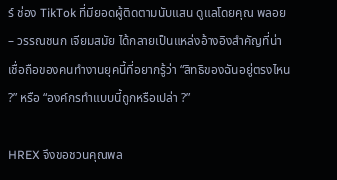ร์ ช่อง TikTok ที่มียอดผู้ติดตามนับแสน ดูแลโดยคุณ พลอย – วรรณชนก เจียมสมัย ได้กลายเป็นแหล่งอ้างอิงสำคัญที่น่าเชื่อถือของคนทำงานยุคนี้ที่อยากรู้ว่า “สิทธิของฉันอยู่ตรงไหน ?” หรือ “องค์กรทำแบบนี้ถูกหรือเปล่า ?”

HREX จึงขอชวนคุณพล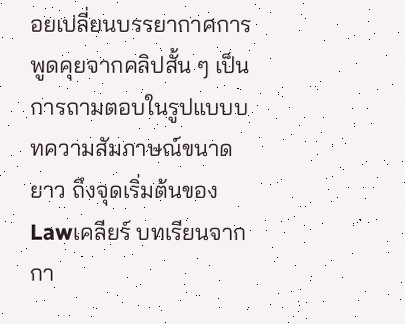อยเปลี่ยนบรรยากาศการพูดคุยจากคลิปสั้น ๆ เป็นการถามตอบในรูปแบบบทความสัมภาษณ์ขนาดยาว ถึงจุดเริ่มต้นของ Lawเคลียร์ บทเรียนจากกา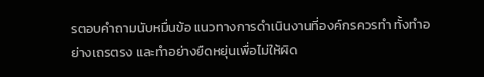รตอบคำถามนับหมื่นข้อ แนวทางการดำเนินงานที่องค์กรควรทำ ทั้งทำอย่างเถรตรง และทำอย่างยืดหยุ่นเพื่อไม่ให้ผิด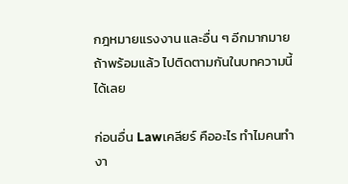กฎหมายแรงงาน และอื่น ๆ อีกมากมาย ถ้าพร้อมแล้ว ไปติดตามกันในบทความนี้ได้เลย

ก่อนอื่น Lawเคลียร์ คืออะไร ทำไมคนทำงา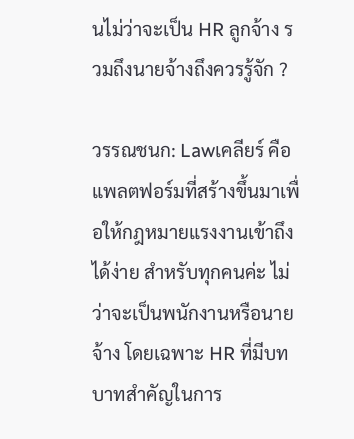นไม่ว่าจะเป็น HR ลูกจ้าง รวมถึงนายจ้างถึงควรรู้จัก ?

วรรณชนก: Lawเคลียร์ คือแพลตฟอร์มที่สร้างขึ้นมาเพื่อให้กฎหมายแรงงานเข้าถึงได้ง่าย สำหรับทุกคนค่ะ ไม่ว่าจะเป็นพนักงานหรือนายจ้าง โดยเฉพาะ HR ที่มีบทบาทสำคัญในการ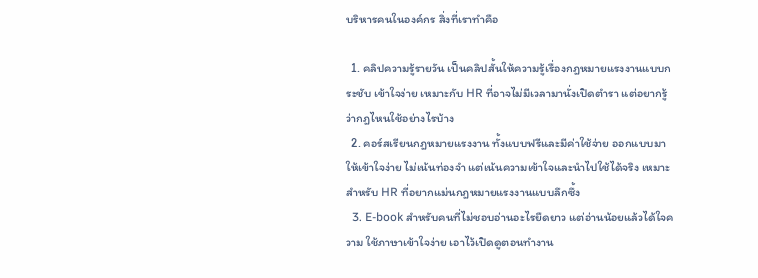บริหารคนในองค์กร สิ่งที่เราทำคือ

  1. คลิปความรู้รายวัน เป็นคลิปสั้นให้ความรู้เรื่องกฎหมายแรงงานแบบกระชับ เข้าใจง่าย เหมาะกับ HR ที่อาจไม่มีเวลามานั่งเปิดตำรา แต่อยากรู้ว่ากฎไหนใช้อย่างไรบ้าง
  2. คอร์สเรียนกฎหมายแรงงาน ทั้งแบบฟรีและมีค่าใช้จ่าย ออกแบบมาให้เข้าใจง่าย ไม่เน้นท่องจำ แต่เน้นความเข้าใจและนำไปใช้ได้จริง เหมาะสำหรับ HR ที่อยากแม่นกฎหมายแรงงานแบบลึกซึ้ง
  3. E-book สำหรับคนที่ไม่ชอบอ่านอะไรยืดยาว แต่อ่านน้อยแล้วได้ใจความ ใช้ภาษาเข้าใจง่าย เอาไว้เปิดดูตอนทำงาน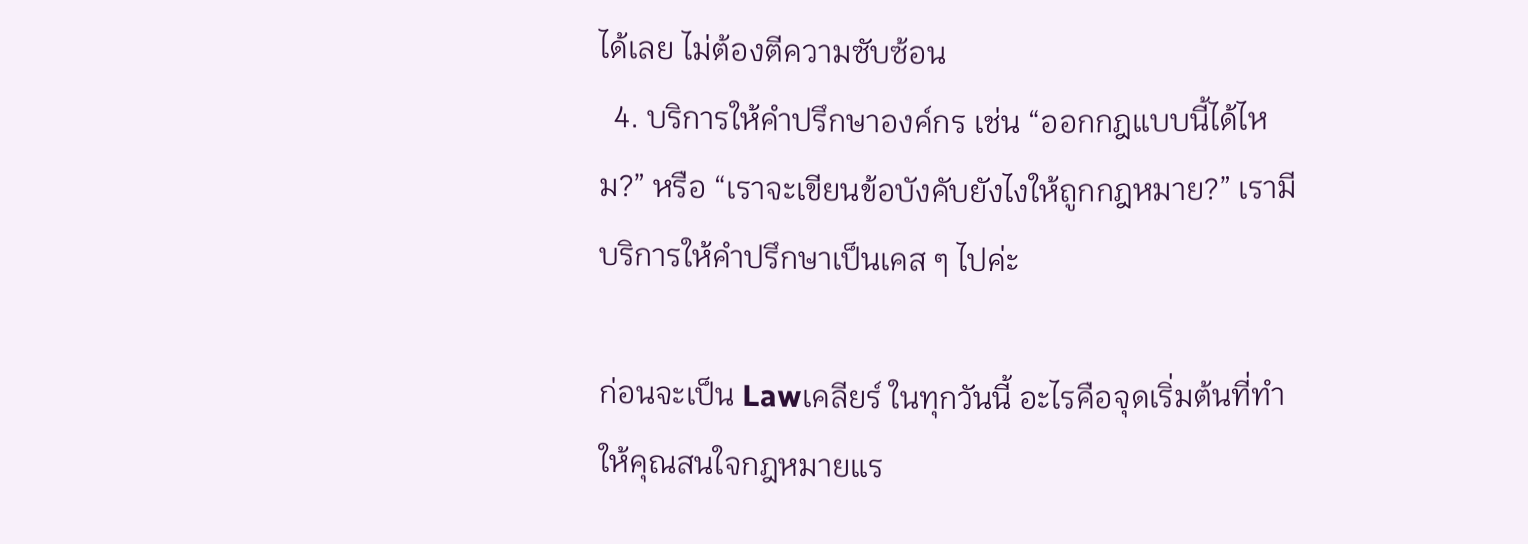ได้เลย ไม่ต้องตีความซับซ้อน
  4. บริการให้คำปรึกษาองค์กร เช่น “ออกกฎแบบนี้ได้ไหม?” หรือ “เราจะเขียนข้อบังคับยังไงให้ถูกกฎหมาย?” เรามีบริการให้คำปรึกษาเป็นเคส ๆ ไปค่ะ

ก่อนจะเป็น Lawเคลียร์ ในทุกวันนี้ อะไรคือจุดเริ่มต้นที่ทำให้คุณสนใจกฎหมายแร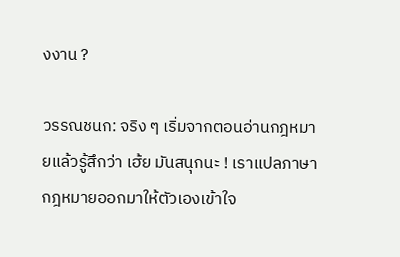งงาน ?

วรรณชนก: จริง ๆ เริ่มจากตอนอ่านกฎหมายแล้วรู้สึกว่า เฮ้ย มันสนุกนะ ! เราแปลภาษากฎหมายออกมาให้ตัวเองเข้าใจ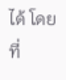ได้ โดยที่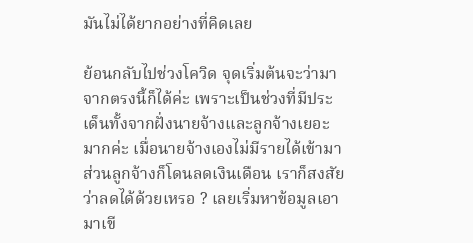มันไม่ได้ยากอย่างที่คิดเลย

ย้อนกลับไปช่วงโควิด จุดเริ่มต้นจะว่ามาจากตรงนี้ก็ได้ค่ะ เพราะเป็นช่วงที่มีประเด็นทั้งจากฝั่งนายจ้างและลูกจ้างเยอะมากค่ะ เมื่อนายจ้างเองไม่มีรายได้เข้ามา ส่วนลูกจ้างก็โดนลดเงินเดือน เราก็สงสัยว่าลดได้ด้วยเหรอ ? เลยเริ่มหาข้อมูลเอามาเขี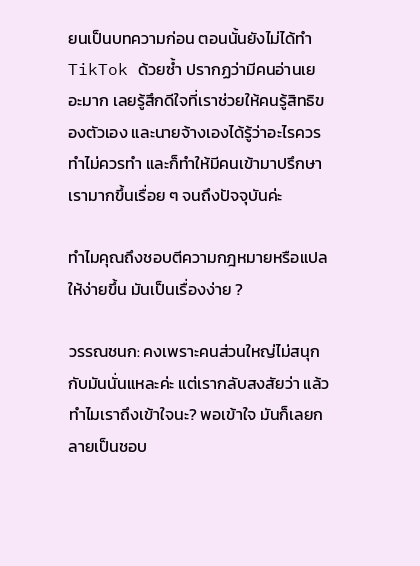ยนเป็นบทความก่อน ตอนนั้นยังไม่ได้ทำ TikTok ด้วยซ้ำ ปรากฏว่ามีคนอ่านเยอะมาก เลยรู้สึกดีใจที่เราช่วยให้คนรู้สิทธิของตัวเอง และนายจ้างเองได้รู้ว่าอะไรควรทำไม่ควรทำ และก็ทำให้มีคนเข้ามาปรึกษาเรามากขึ้นเรื่อย ๆ จนถึงปัจจุบันค่ะ

ทำไมคุณถึงชอบตีความกฎหมายหรือแปลให้ง่ายขึ้น มันเป็นเรื่องง่าย ?

วรรณชนก: คงเพราะคนส่วนใหญ่ไม่สนุกกับมันนั่นแหละค่ะ แต่เรากลับสงสัยว่า แล้วทำไมเราถึงเข้าใจนะ? พอเข้าใจ มันก็เลยกลายเป็นชอบ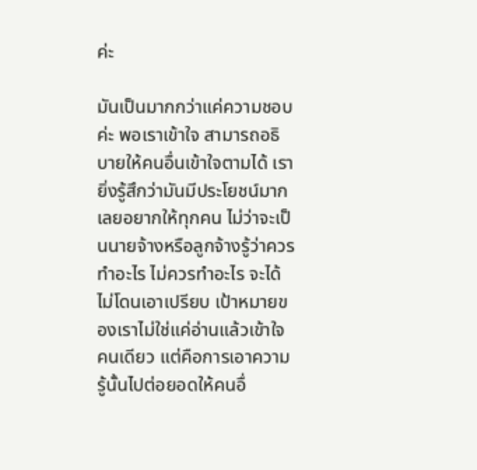ค่ะ

มันเป็นมากกว่าแค่ความชอบค่ะ พอเราเข้าใจ สามารถอธิบายให้คนอื่นเข้าใจตามได้ เรายิ่งรู้สึกว่ามันมีประโยชน์มาก เลยอยากให้ทุกคน ไม่ว่าจะเป็นนายจ้างหรือลูกจ้างรู้ว่าควรทำอะไร ไม่ควรทำอะไร จะได้ไม่โดนเอาเปรียบ เป้าหมายของเราไม่ใช่แค่อ่านแล้วเข้าใจคนเดียว แต่คือการเอาความรู้นั้นไปต่อยอดให้คนอื่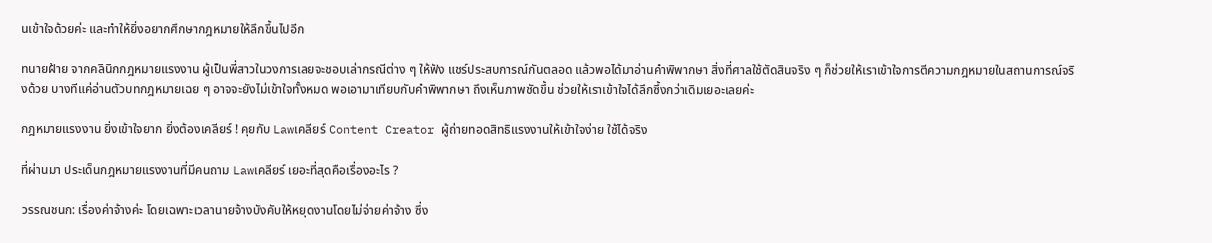นเข้าใจด้วยค่ะ และทำให้ยิ่งอยากศึกษากฎหมายให้ลึกขึ้นไปอีก

ทนายฝ้าย จากคลินิกกฎหมายแรงงาน ผู้เป็นพี่สาวในวงการเลยจะชอบเล่ากรณีต่าง ๆ ให้ฟัง แชร์ประสบการณ์กันตลอด แล้วพอได้มาอ่านคำพิพากษา สิ่งที่ศาลใช้ตัดสินจริง ๆ ก็ช่วยให้เราเข้าใจการตีความกฎหมายในสถานการณ์จริงด้วย บางทีแค่อ่านตัวบทกฎหมายเฉย ๆ อาจจะยังไม่เข้าใจทั้งหมด พอเอามาเทียบกับคำพิพากษา ถึงเห็นภาพชัดขึ้น ช่วยให้เราเข้าใจได้ลึกซึ้งกว่าเดิมเยอะเลยค่ะ

กฎหมายแรงงาน ยิ่งเข้าใจยาก ยิ่งต้องเคลียร์ ! คุยกับ Lawเคลียร์ Content Creator ผู้ถ่ายทอดสิทธิแรงงานให้เข้าใจง่าย ใช้ได้จริง

ที่ผ่านมา ประเด็นกฎหมายแรงงานที่มีคนถาม Lawเคลียร์ เยอะที่สุดคือเรื่องอะไร ?

วรรณชนก: เรื่องค่าจ้างค่ะ โดยเฉพาะเวลานายจ้างบังคับให้หยุดงานโดยไม่จ่ายค่าจ้าง ซึ่ง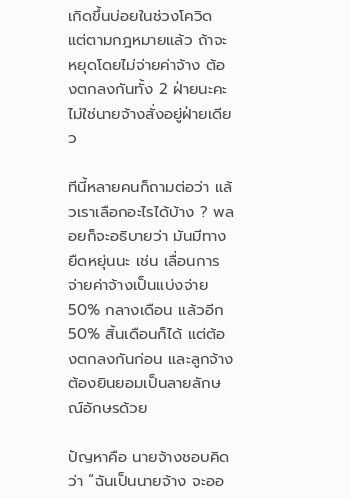เกิดขึ้นบ่อยในช่วงโควิด แต่ตามกฎหมายแล้ว ถ้าจะหยุดโดยไม่จ่ายค่าจ้าง ต้องตกลงกันทั้ง 2 ฝ่ายนะคะ ไม่ใช่นายจ้างสั่งอยู่ฝ่ายเดียว

ทีนี้หลายคนก็ถามต่อว่า แล้วเราเลือกอะไรได้บ้าง ? พลอยก็จะอธิบายว่า มันมีทางยืดหยุ่นนะ เช่น เลื่อนการจ่ายค่าจ้างเป็นแบ่งจ่าย 50% กลางเดือน แล้วอีก 50% สิ้นเดือนก็ได้ แต่ต้องตกลงกันก่อน และลูกจ้างต้องยินยอมเป็นลายลักษณ์อักษรด้วย

ปัญหาคือ นายจ้างชอบคิดว่า “ฉันเป็นนายจ้าง จะออ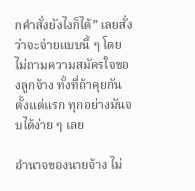กคำสั่งยังไงก็ได้” เลยสั่งว่าจะจ่ายแบบนี้ ๆ โดยไม่ถามความสมัครใจของลูกจ้าง ทั้งที่ถ้าคุยกันตั้งแต่แรก ทุกอย่างมันจบได้ง่าย ๆ เลย

อำนาจของนายจ้าง ไม่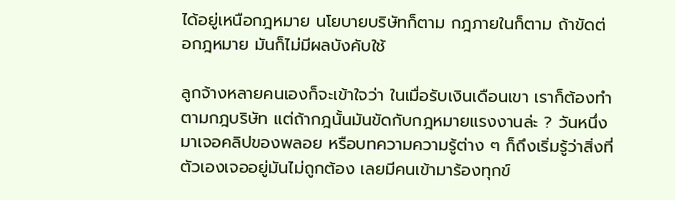ได้อยู่เหนือกฎหมาย นโยบายบริษัทก็ตาม กฎภายในก็ตาม ถ้าขัดต่อกฎหมาย มันก็ไม่มีผลบังคับใช้

ลูกจ้างหลายคนเองก็จะเข้าใจว่า ในเมื่อรับเงินเดือนเขา เราก็ต้องทำตามกฎบริษัท แต่ถ้ากฎนั้นมันขัดกับกฎหมายแรงงานล่ะ ? วันหนึ่งมาเจอคลิปของพลอย หรือบทความความรู้ต่าง ๆ ก็ถึงเริ่มรู้ว่าสิ่งที่ตัวเองเจออยู่มันไม่ถูกต้อง เลยมีคนเข้ามาร้องทุกข์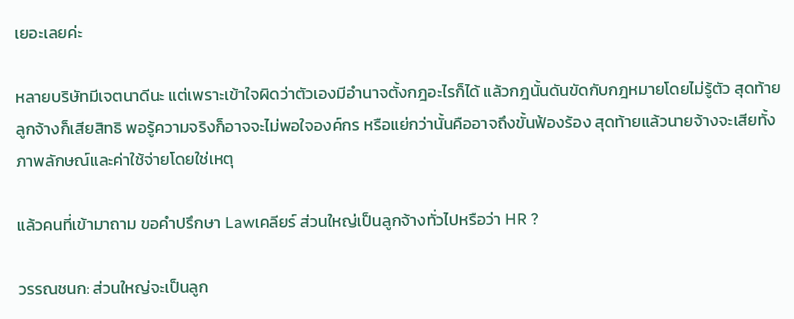เยอะเลยค่ะ

หลายบริษัทมีเจตนาดีนะ แต่เพราะเข้าใจผิดว่าตัวเองมีอำนาจตั้งกฎอะไรก็ได้ แล้วกฎนั้นดันขัดกับกฎหมายโดยไม่รู้ตัว สุดท้ายลูกจ้างก็เสียสิทธิ พอรู้ความจริงก็อาจจะไม่พอใจองค์กร หรือแย่กว่านั้นคืออาจถึงขั้นฟ้องร้อง สุดท้ายแล้วนายจ้างจะเสียทั้งภาพลักษณ์และค่าใช้จ่ายโดยใช่เหตุ

แล้วคนที่เข้ามาถาม ขอคำปรึกษา Lawเคลียร์ ส่วนใหญ่เป็นลูกจ้างทั่วไปหรือว่า HR ?

วรรณชนก: ส่วนใหญ่จะเป็นลูก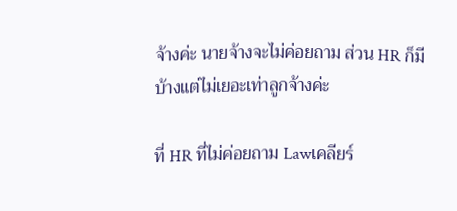จ้างค่ะ นายจ้างจะไม่ค่อยถาม ส่วน HR ก็มีบ้างแต่ไม่เยอะเท่าลูกจ้างค่ะ

ที่ HR ที่ไม่ค่อยถาม Lawเคลียร์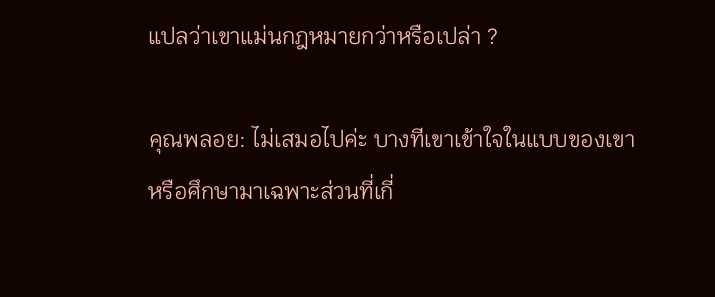แปลว่าเขาแม่นกฎหมายกว่าหรือเปล่า ?

คุณพลอย: ไม่เสมอไปค่ะ บางทีเขาเข้าใจในแบบของเขา หรือศึกษามาเฉพาะส่วนที่เกี่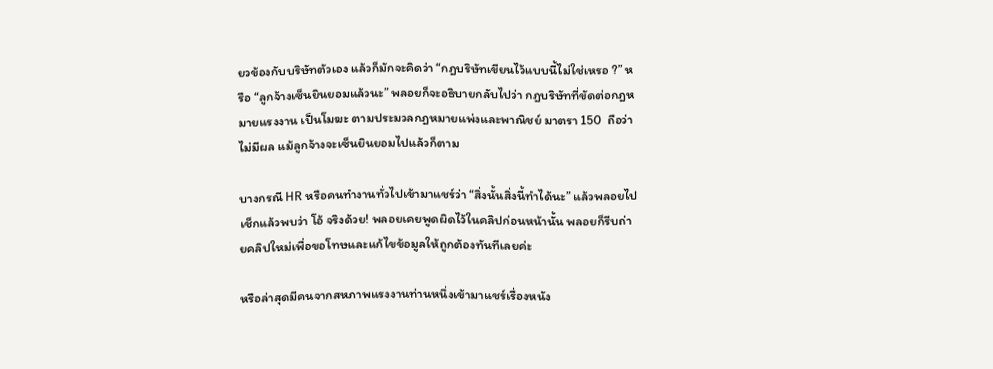ยวข้องกับบริษัทตัวเอง แล้วก็มักจะคิดว่า “กฎบริษัทเขียนไว้แบบนี้ไม่ใช่เหรอ ?” หรือ “ลูกจ้างเซ็นยินยอมแล้วนะ” พลอยก็จะอธิบายกลับไปว่า กฎบริษัทที่ขัดต่อกฎหมายแรงงาน เป็นโมฆะ ตามประมวลกฎหมายแพ่งและพาณิชย์ มาตรา 150  ถือว่าไม่มีผล แม้ลูกจ้างจะเซ็นยินยอมไปแล้วก็ตาม

บางกรณี HR หรือคนทำงานทั่วไปเข้ามาแชร์ว่า “สิ่งนั้นสิ่งนี้ทำได้นะ” แล้วพลอยไปเช็กแล้วพบว่า โอ้ จริงด้วย! พลอยเคยพูดผิดไว้ในคลิปก่อนหน้านั้น พลอยก็รีบถ่ายคลิปใหม่เพื่อขอโทษและแก้ไขข้อมูลให้ถูกต้องทันทีเลยค่ะ

หรือล่าสุดมีคนจากสหภาพแรงงานท่านหนึ่งเข้ามาแชร์เรื่องหนัง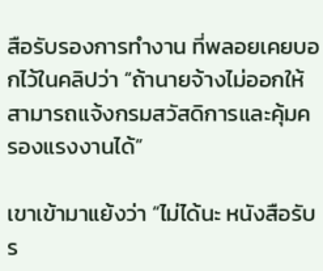สือรับรองการทำงาน ที่พลอยเคยบอกไว้ในคลิปว่า “ถ้านายจ้างไม่ออกให้ สามารถแจ้งกรมสวัสดิการและคุ้มครองแรงงานได้”

เขาเข้ามาแย้งว่า “ไม่ได้นะ หนังสือรับร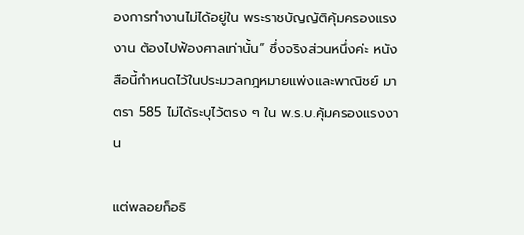องการทำงานไม่ได้อยู่ใน พระราชบัญญัติคุ้มครองแรงงาน ต้องไปฟ้องศาลเท่านั้น” ซึ่งจริงส่วนหนึ่งค่ะ หนังสือนี้กำหนดไว้ในประมวลกฎหมายแพ่งและพาณิชย์ มาตรา 585 ไม่ได้ระบุไว้ตรง ๆ ใน พ.ร.บ.คุ้มครองแรงงาน

แต่พลอยก็อธิ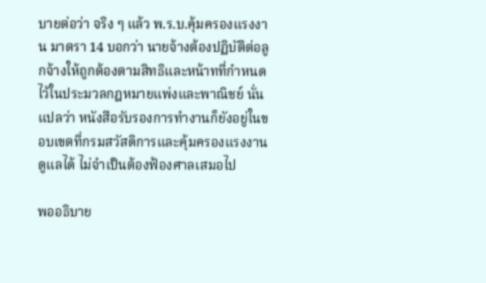บายต่อว่า จริง ๆ แล้ว พ.ร.บ.คุ้มครองแรงงาน มาตรา 14 บอกว่า นายจ้างต้องปฏิบัติต่อลูกจ้างให้ถูกต้องตามสิทธิและหน้าทที่กำหนดไว้ในประมวลกฎหมายแพ่งและพาณิชย์ นั่นแปลว่า หนังสือรับรองการทำงานก็ยังอยู่ในขอบเขตที่กรมสวัสดิการและคุ้มครองแรงงานดูแลได้ ไม่จำเป็นต้องฟ้องศาลเสมอไป

พออธิบาย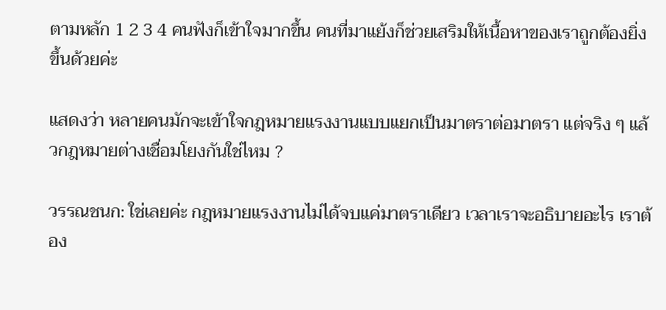ตามหลัก 1 2 3 4 คนฟังก็เข้าใจมากขึ้น คนที่มาแย้งก็ช่วยเสริมให้เนื้อหาของเราถูกต้องยิ่งขึ้นด้วยค่ะ

แสดงว่า หลายคนมักจะเข้าใจกฎหมายแรงงานแบบแยกเป็นมาตราต่อมาตรา แต่จริง ๆ แล้วกฎหมายต่างเชื่อมโยงกันใช่ไหม ?

วรรณชนก: ใช่เลยค่ะ กฎหมายแรงงานไม่ได้จบแค่มาตราเดียว เวลาเราจะอธิบายอะไร เราต้อง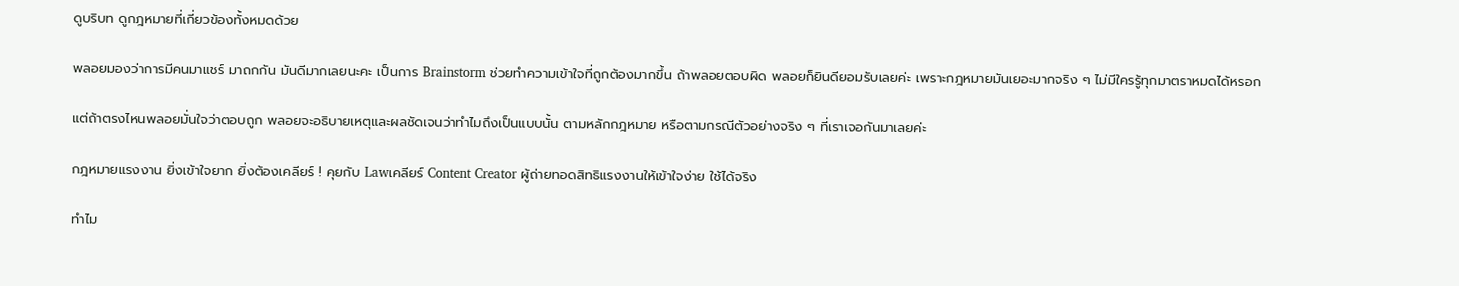ดูบริบท ดูกฎหมายที่เกี่ยวข้องทั้งหมดด้วย

พลอยมองว่าการมีคนมาแชร์ มาถกกัน มันดีมากเลยนะคะ เป็นการ Brainstorm ช่วยทำความเข้าใจที่ถูกต้องมากขึ้น ถ้าพลอยตอบผิด พลอยก็ยินดียอมรับเลยค่ะ เพราะกฎหมายมันเยอะมากจริง ๆ ไม่มีใครรู้ทุกมาตราหมดได้หรอก

แต่ถ้าตรงไหนพลอยมั่นใจว่าตอบถูก พลอยจะอธิบายเหตุและผลชัดเจนว่าทำไมถึงเป็นแบบนั้น ตามหลักกฎหมาย หรือตามกรณีตัวอย่างจริง ๆ ที่เราเจอกันมาเลยค่ะ

กฎหมายแรงงาน ยิ่งเข้าใจยาก ยิ่งต้องเคลียร์ ! คุยกับ Lawเคลียร์ Content Creator ผู้ถ่ายทอดสิทธิแรงงานให้เข้าใจง่าย ใช้ได้จริง

ทำไม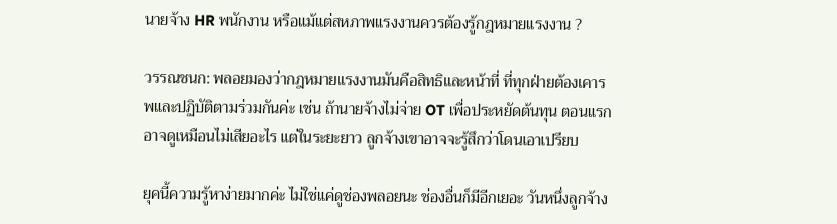นายจ้าง HR พนักงาน หรือแม้แต่สหภาพแรงงานควรต้องรู้กฎหมายแรงงาน ?

วรรณชนก: พลอยมองว่ากฎหมายแรงงานมันคือสิทธิและหน้าที่ ที่ทุกฝ่ายต้องเคารพและปฏิบัติตามร่วมกันค่ะ เช่น ถ้านายจ้างไม่จ่าย OT เพื่อประหยัดต้นทุน ตอนแรกอาจดูเหมือนไม่เสียอะไร แต่ในระยะยาว ลูกจ้างเขาอาจจะรู้สึกว่าโดนเอาเปรียบ

ยุคนี้ความรู้หาง่ายมากค่ะ ไม่ใช่แค่ดูช่องพลอยนะ ช่องอื่นก็มีอีกเยอะ วันหนึ่งลูกจ้าง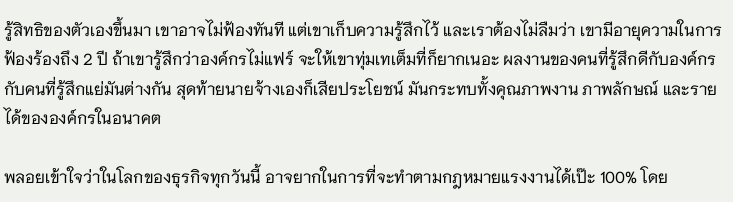รู้สิทธิของตัวเองขึ้นมา เขาอาจไม่ฟ้องทันที แต่เขาเก็บความรู้สึกไว้ และเราต้องไม่ลืมว่า เขามีอายุความในการฟ้องร้องถึง 2 ปี ถ้าเขารู้สึกว่าองค์กรไม่แฟร์ จะให้เขาทุ่มเทเต็มที่ก็ยากเนอะ ผลงานของคนที่รู้สึกดีกับองค์กร กับคนที่รู้สึกแย่มันต่างกัน สุดท้ายนายจ้างเองก็เสียประโยชน์ มันกระทบทั้งคุณภาพงาน ภาพลักษณ์ และรายได้ขององค์กรในอนาคต

พลอยเข้าใจว่าในโลกของธุรกิจทุกวันนี้ อาจยากในการที่จะทำตามกฎหมายแรงงานได้เป๊ะ 100% โดย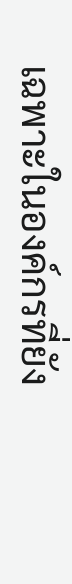เฉพาะในองค์กรที่ยัง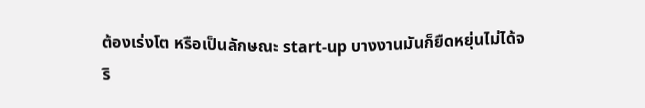ต้องเร่งโต หรือเป็นลักษณะ start-up บางงานมันก็ยืดหยุ่นไม่ได้จริ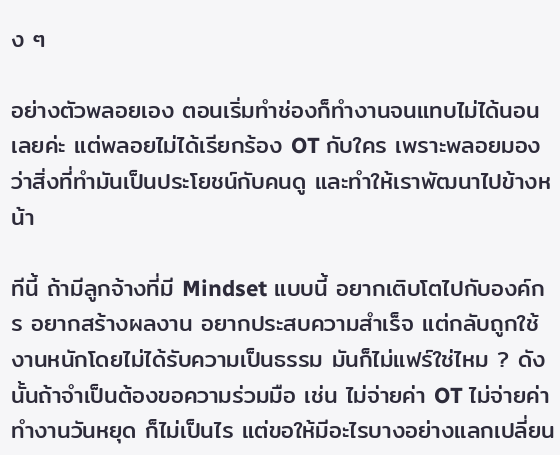ง ๆ

อย่างตัวพลอยเอง ตอนเริ่มทำช่องก็ทำงานจนแทบไม่ได้นอนเลยค่ะ แต่พลอยไม่ได้เรียกร้อง OT กับใคร เพราะพลอยมองว่าสิ่งที่ทำมันเป็นประโยชน์กับคนดู และทำให้เราพัฒนาไปข้างหน้า

ทีนี้ ถ้ามีลูกจ้างที่มี Mindset แบบนี้ อยากเติบโตไปกับองค์กร อยากสร้างผลงาน อยากประสบความสำเร็จ แต่กลับถูกใช้งานหนักโดยไม่ได้รับความเป็นธรรม มันก็ไม่แฟร์ใช่ไหม ? ดังนั้นถ้าจำเป็นต้องขอความร่วมมือ เช่น ไม่จ่ายค่า OT ไม่จ่ายค่าทำงานวันหยุด ก็ไม่เป็นไร แต่ขอให้มีอะไรบางอย่างแลกเปลี่ยน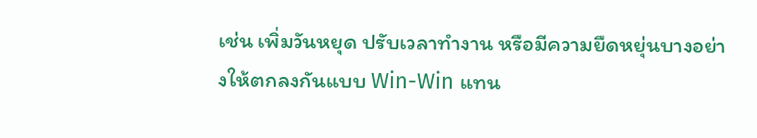เช่น เพิ่มวันหยุด ปรับเวลาทำงาน หรือมีความยืดหยุ่นบางอย่างให้ตกลงกันแบบ Win-Win แทน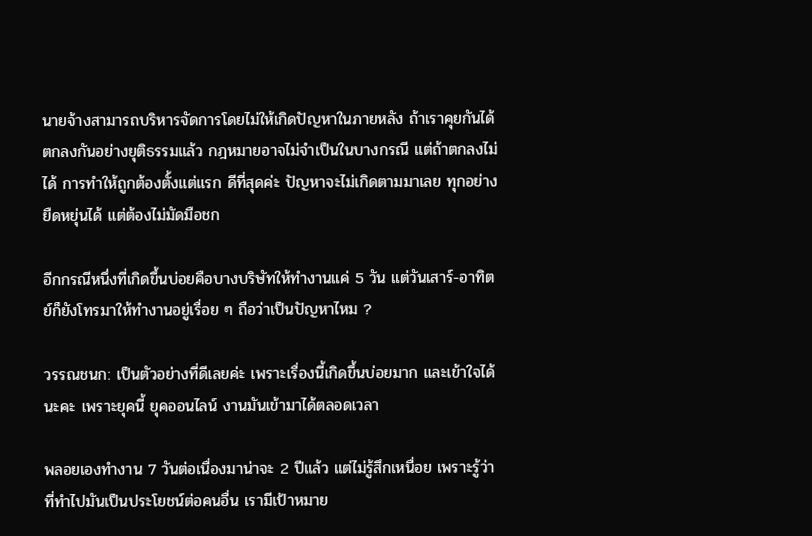นายจ้างสามารถบริหารจัดการโดยไม่ให้เกิดปัญหาในภายหลัง ถ้าเราคุยกันได้ ตกลงกันอย่างยุติธรรมแล้ว กฎหมายอาจไม่จำเป็นในบางกรณี แต่ถ้าตกลงไม่ได้ การทำให้ถูกต้องตั้งแต่แรก ดีที่สุดค่ะ ปัญหาจะไม่เกิดตามมาเลย ทุกอย่างยืดหยุ่นได้ แต่ต้องไม่มัดมือชก

อีกกรณีหนึ่งที่เกิดขึ้นบ่อยคือบางบริษัทให้ทำงานแค่ 5 วัน แต่วันเสาร์-อาทิตย์ก็ยังโทรมาให้ทำงานอยู่เรื่อย ๆ ถือว่าเป็นปัญหาไหม ?

วรรณชนก: เป็นตัวอย่างที่ดีเลยค่ะ เพราะเรื่องนี้เกิดขึ้นบ่อยมาก และเข้าใจได้นะคะ เพราะยุคนี้ ยุคออนไลน์ งานมันเข้ามาได้ตลอดเวลา

พลอยเองทำงาน 7 วันต่อเนื่องมาน่าจะ 2 ปีแล้ว แต่ไม่รู้สึกเหนื่อย เพราะรู้ว่าที่ทำไปมันเป็นประโยชน์ต่อคนอื่น เรามีเป้าหมาย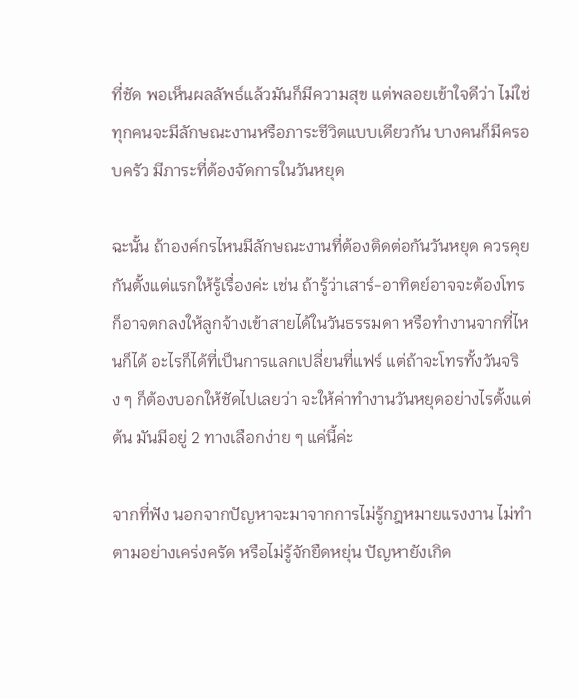ที่ชัด พอเห็นผลลัพธ์แล้วมันก็มีความสุข แต่พลอยเข้าใจดีว่า ไม่ใช่ทุกคนจะมีลักษณะงานหรือภาระชีวิตแบบเดียวกัน บางคนก็มีครอบครัว มีภาระที่ต้องจัดการในวันหยุด

ฉะนั้น ถ้าองค์กรไหนมีลักษณะงานที่ต้องติดต่อกันวันหยุด ควรคุยกันตั้งแต่แรกให้รู้เรื่องค่ะ เช่น ถ้ารู้ว่าเสาร์-อาทิตย์อาจจะต้องโทร ก็อาจตกลงให้ลูกจ้างเข้าสายได้ในวันธรรมดา หรือทำงานจากที่ไหนก็ได้ อะไรก็ได้ที่เป็นการแลกเปลี่ยนที่แฟร์ แต่ถ้าจะโทรทั้งวันจริง ๆ ก็ต้องบอกให้ชัดไปเลยว่า จะให้ค่าทำงานวันหยุดอย่างไรตั้งแต่ต้น มันมีอยู่ 2 ทางเลือกง่าย ๆ แค่นี้ค่ะ

จากที่ฟัง นอกจากปัญหาจะมาจากการไม่รู้กฎหมายแรงงาน ไม่ทำตามอย่างเคร่งครัด หรือไม่รู้จักยืดหยุ่น ปัญหายังเกิด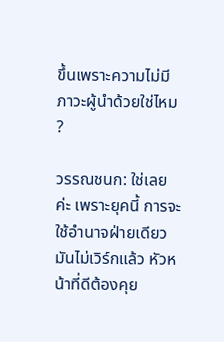ขึ้นเพราะความไม่มีภาวะผู้นำด้วยใช่ไหม ?

วรรณชนก: ใช่เลยค่ะ เพราะยุคนี้ การจะใช้อำนาจฝ่ายเดียว มันไม่เวิร์กแล้ว หัวหน้าที่ดีต้องคุย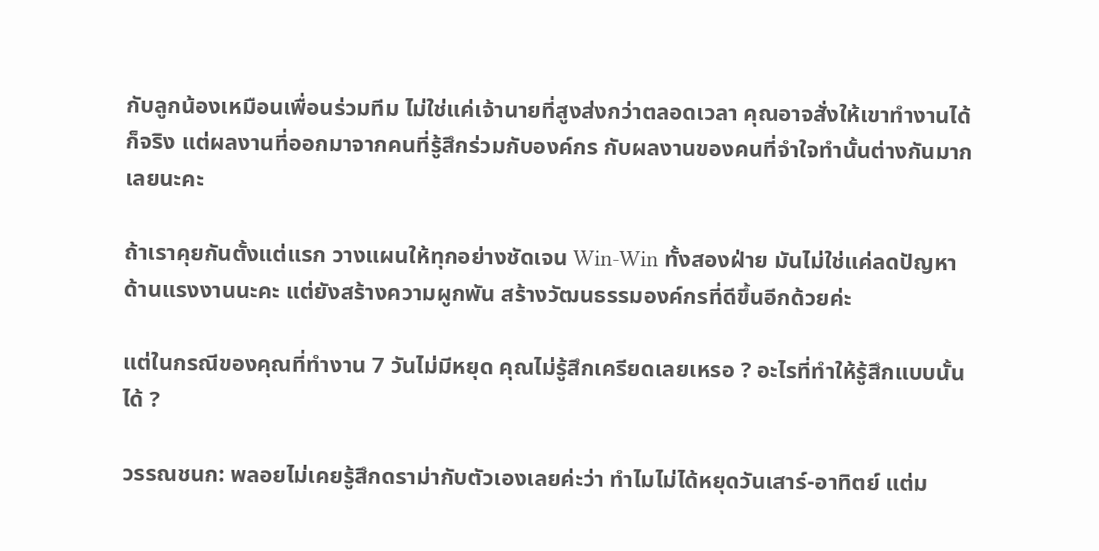กับลูกน้องเหมือนเพื่อนร่วมทีม ไม่ใช่แค่เจ้านายที่สูงส่งกว่าตลอดเวลา คุณอาจสั่งให้เขาทำงานได้ก็จริง แต่ผลงานที่ออกมาจากคนที่รู้สึกร่วมกับองค์กร กับผลงานของคนที่จำใจทำนั้นต่างกันมาก เลยนะคะ

ถ้าเราคุยกันตั้งแต่แรก วางแผนให้ทุกอย่างชัดเจน Win-Win ทั้งสองฝ่าย มันไม่ใช่แค่ลดปัญหาด้านแรงงานนะคะ แต่ยังสร้างความผูกพัน สร้างวัฒนธรรมองค์กรที่ดีขึ้นอีกด้วยค่ะ

แต่ในกรณีของคุณที่ทำงาน 7 วันไม่มีหยุด คุณไม่รู้สึกเครียดเลยเหรอ ? อะไรที่ทำให้รู้สึกแบบนั้นได้ ?

วรรณชนก: พลอยไม่เคยรู้สึกดราม่ากับตัวเองเลยค่ะว่า ทำไมไม่ได้หยุดวันเสาร์-อาทิตย์ แต่ม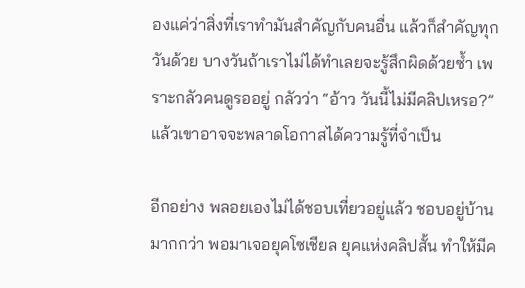องแค่ว่าสิ่งที่เราทำมันสำคัญกับคนอื่น แล้วก็สำคัญทุกวันด้วย บางวันถ้าเราไม่ได้ทำเลยจะรู้สึกผิดด้วยซ้ำ เพราะกลัวคนดูรออยู่ กลัวว่า “อ้าว วันนี้ไม่มีคลิปเหรอ?” แล้วเขาอาจจะพลาดโอกาสได้ความรู้ที่จำเป็น

อีกอย่าง พลอยเองไม่ได้ชอบเที่ยวอยู่แล้ว ชอบอยู่บ้านมากกว่า พอมาเจอยุคโซเชียล ยุคแห่งคลิปสั้น ทำให้มีค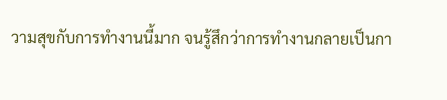วามสุขกับการทำงานนี้มาก จนรู้สึกว่าการทำงานกลายเป็นกา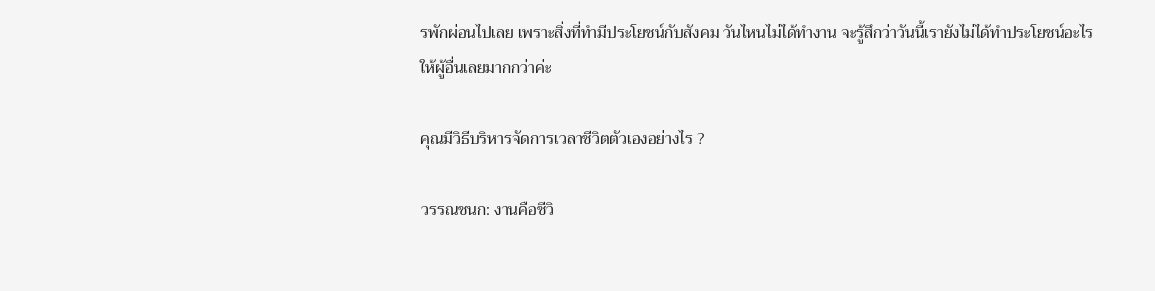รพักผ่อนไปเลย เพราะสิ่งที่ทำมีประโยชน์กับสังคม วันไหนไม่ได้ทำงาน จะรู้สึกว่าวันนี้เรายังไม่ได้ทำประโยชน์อะไรให้ผู้อื่นเลยมากกว่าค่ะ

คุณมีวิธีบริหารจัดการเวลาชีวิตตัวเองอย่างไร ?

วรรณชนก: งานคือชีวิ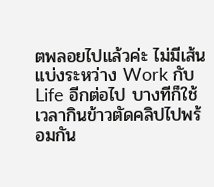ตพลอยไปแล้วค่ะ ไม่มีเส้นแบ่งระหว่าง Work กับ Life อีกต่อไป บางทีก็ใช้เวลากินข้าวตัดคลิปไปพร้อมกัน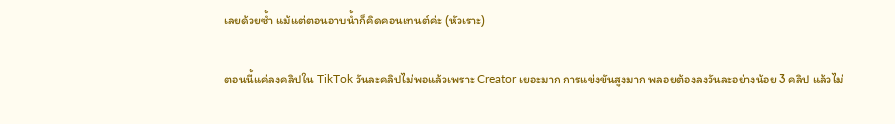เลยด้วยซ้ำ แม้แต่ตอนอาบน้ำก็คิดคอนเทนต์ค่ะ (หัวเราะ)

ตอนนี้แค่ลงคลิปใน TikTok วันละคลิปไม่พอแล้วเพราะ Creator เยอะมาก การแข่งขันสูงมาก พลอยต้องลงวันละอย่างน้อย 3 คลิป แล้วไม่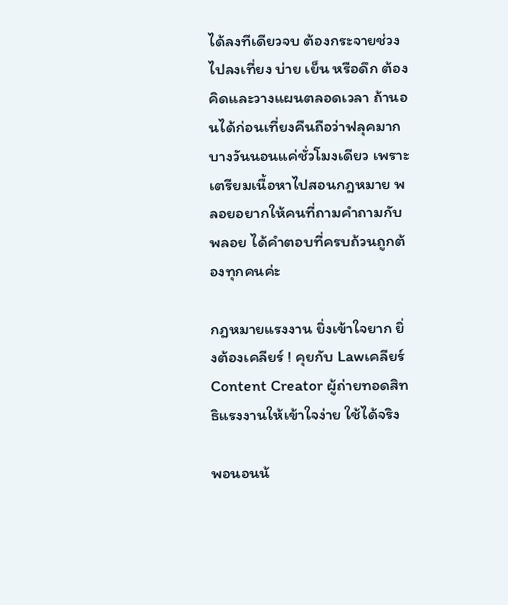ได้ลงทีเดียวจบ ต้องกระจายช่วงไปลงเที่ยง บ่าย เย็น หรือดึก ต้องคิดและวางแผนตลอดเวลา ถ้านอนได้ก่อนเที่ยงคืนถือว่าฟลุคมาก บางวันนอนแค่ชั่วโมงเดียว เพราะเตรียมเนื้อหาไปสอนกฎหมาย พลอยอยากให้คนที่ถามคำถามกับพลอย ได้คำตอบที่ครบถ้วนถูกต้องทุกคนค่ะ

กฎหมายแรงงาน ยิ่งเข้าใจยาก ยิ่งต้องเคลียร์ ! คุยกับ Lawเคลียร์ Content Creator ผู้ถ่ายทอดสิทธิแรงงานให้เข้าใจง่าย ใช้ได้จริง

พอนอนน้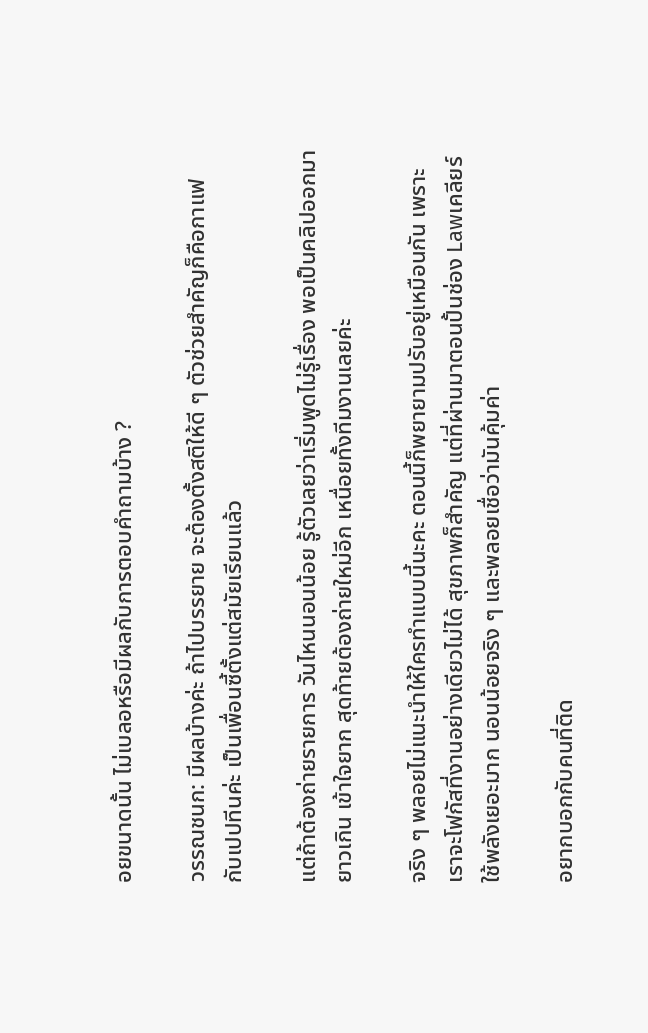อยขนาดนั้น ไม่เบลอหรือมีผลกับการตอบคำถามบ้าง ?

วรรณชนก: มีผลบ้างค่ะ ถ้าไปบรรยาย จะต้องตั้งสติให้ดี ๆ ตัวช่วยสำคัญก็คือกาแฟ กับเปปทีนค่ะ เป็นเพื่อนซี้ตั้งแต่สมัยเรียนแล้ว

แต่ถ้าต้องถ่ายรายการ วันไหนนอนน้อย รู้ตัวเลยว่าเริ่มพูดไม่รู้เรื่อง พอเป็นคลิปออกมายาวเกิน เข้าใจยาก สุดท้ายต้องถ่ายใหม่อีก เหนื่อยทั้งทีมงานเลยค่ะ

จริง ๆ พลอยไม่แนะนำให้ใครทำแบบนี้นะคะ ตอนนี้ก็พยายามปรับอยู่เหมือนกัน เพราะเราจะโฟกัสที่งานอย่างเดียวไม่ได้ สุขภาพก็สำคัญ แต่ที่ผ่านมาตอนปั้นช่อง Lawเคลียร์ ใช้พลังเยอะมาก นอนน้อยจริง ๆ และพลอยเชื่อว่ามันคุ้มค่า

อยากบอกกับคนที่ติด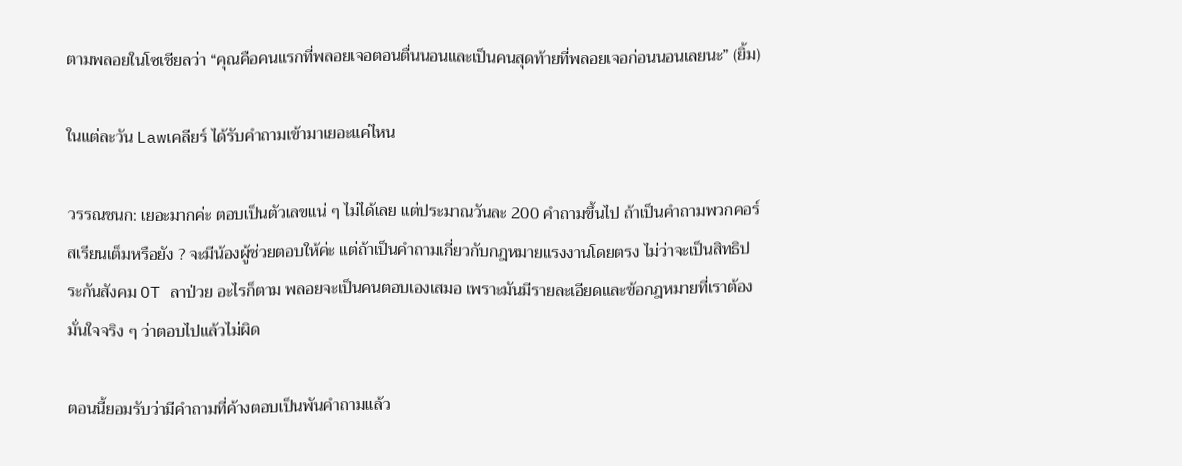ตามพลอยในโซเชียลว่า “คุณคือคนแรกที่พลอยเจอตอนตื่นนอนและเป็นคนสุดท้ายที่พลอยเจอก่อนนอนเลยนะ” (ยิ้ม)

ในแต่ละวัน Lawเคลียร์ ได้รับคำถามเข้ามาเยอะแค่ไหน

วรรณชนก: เยอะมากค่ะ ตอบเป็นตัวเลขแน่ ๆ ไม่ได้เลย แต่ประมาณวันละ 200 คำถามขึ้นไป ถ้าเป็นคำถามพวกคอร์สเรียนเต็มหรือยัง ? จะมีน้องผู้ช่วยตอบให้ค่ะ แต่ถ้าเป็นคำถามเกี่ยวกับกฎหมายแรงงานโดยตรง ไม่ว่าจะเป็นสิทธิประกันสังคม OT ลาป่วย อะไรก็ตาม พลอยจะเป็นคนตอบเองเสมอ เพราะมันมีรายละเอียดและข้อกฎหมายที่เราต้องมั่นใจจริง ๆ ว่าตอบไปแล้วไม่ผิด

ตอนนี้ยอมรับว่ามีคำถามที่ค้างตอบเป็นพันคำถามแล้ว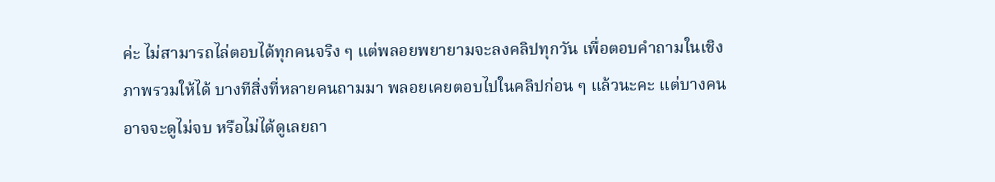ค่ะ ไม่สามารถไล่ตอบได้ทุกคนจริง ๆ แต่พลอยพยายามจะลงคลิปทุกวัน เพื่อตอบคำถามในเชิงภาพรวมให้ได้ บางทีสิ่งที่หลายคนถามมา พลอยเคยตอบไปในคลิปก่อน ๆ แล้วนะคะ แต่บางคนอาจจะดูไม่จบ หรือไม่ได้ดูเลยถา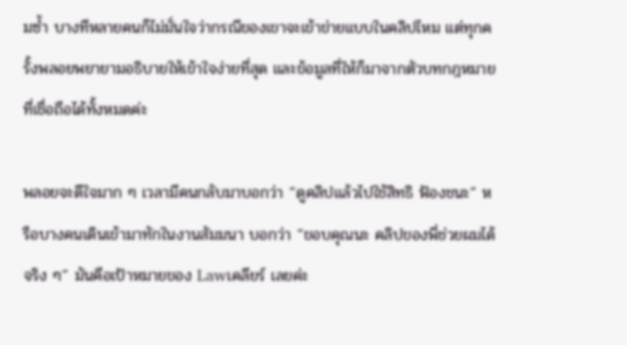มซ้ำ บางทีหลายคนก็ไม่มั่นใจว่ากรณีของเขาจะเข้าข่ายแบบในคลิปไหม แต่ทุกครั้งพลอยพยายามอธิบายให้เข้าใจง่ายที่สุด และข้อมูลที่ให้ก็มาจากตัวบทกฎหมายที่เชื่อถือได้ทั้งหมดค่ะ

พลอยจะดีใจมาก ๆ เวลามีคนกลับมาบอกว่า “ดูคลิปแล้วไปใช้สิทธิ ฟ้องชนะ” หรือบางคนเดินเข้ามาทักในงานสัมมนา บอกว่า “ขอบคุณนะ คลิปของพี่ช่วยผมได้จริง ๆ” มันคือเป้าหมายของ Lawเคลียร์ เลยค่ะ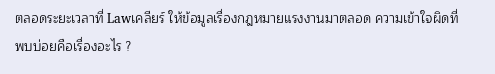ตลอดระยะเวลาที่ Lawเคลียร์ ให้ข้อมูลเรื่องกฎหมายแรงงานมาตลอด ความเข้าใจผิดที่พบบ่อยคือเรื่องอะไร ?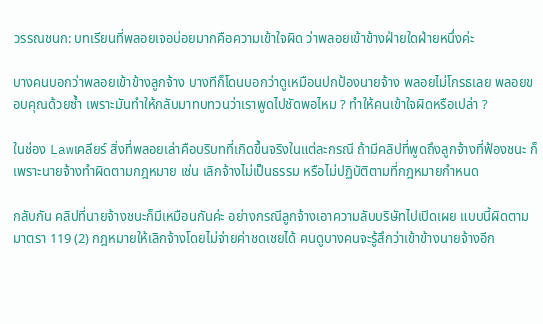วรรณชนก: บทเรียนที่พลอยเจอบ่อยมากคือความเข้าใจผิด ว่าพลอยเข้าข้างฝ่ายใดฝ่ายหนึ่งค่ะ

บางคนบอกว่าพลอยเข้าข้างลูกจ้าง บางทีก็โดนบอกว่าดูเหมือนปกป้องนายจ้าง พลอยไม่โกรธเลย พลอยขอบคุณด้วยซ้ำ เพราะมันทำให้กลับมาทบทวนว่าเราพูดไปชัดพอไหม ? ทำให้คนเข้าใจผิดหรือเปล่า ?

ในช่อง Lawเคลียร์ สิ่งที่พลอยเล่าคือบริบทที่เกิดขึ้นจริงในแต่ละกรณี ถ้ามีคลิปที่พูดถึงลูกจ้างที่ฟ้องชนะ ก็เพราะนายจ้างทำผิดตามกฎหมาย เช่น เลิกจ้างไม่เป็นธรรม หรือไม่ปฏิบัติตามที่กฎหมายกำหนด

กลับกัน คลิปที่นายจ้างชนะก็มีเหมือนกันค่ะ อย่างกรณีลูกจ้างเอาความลับบริษัทไปเปิดเผย แบบนี้ผิดตามมาตรา 119 (2) กฎหมายให้เลิกจ้างโดยไม่จ่ายค่าชดเชยได้ คนดูบางคนจะรู้สึกว่าเข้าข้างนายจ้างอีก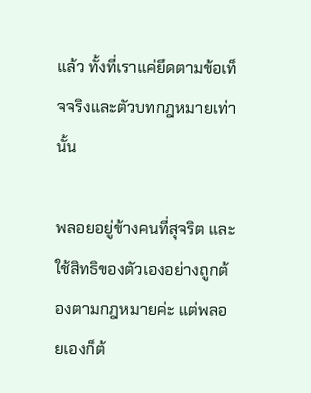แล้ว ทั้งที่เราแค่ยึดตามข้อเท็จจริงและตัวบทกฎหมายเท่านั้น

พลอยอยู่ข้างคนที่สุจริต และใช้สิทธิของตัวเองอย่างถูกต้องตามกฎหมายค่ะ แต่พลอยเองก็ต้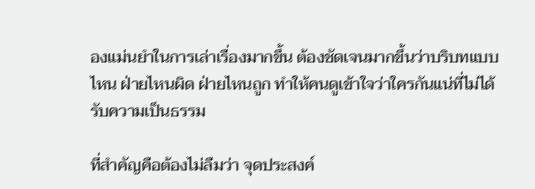องแม่นยำในการเล่าเรื่องมากขึ้น ต้องชัดเจนมากขึ้นว่าบริบทแบบไหน ฝ่ายไหนผิด ฝ่ายไหนถูก ทำให้คนดูเข้าใจว่าใครกันแน่ที่ไม่ได้รับความเป็นธรรม

ที่สำคัญคือต้องไม่ลืมว่า จุดประสงค์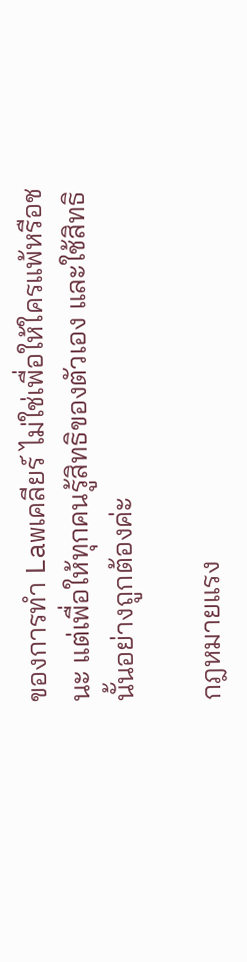ของการทำ Lawเคลียร์ ไม่ใช่เพื่อให้ใครแพ้หรือชนะ แต่เพื่อให้ทุกคนรู้สิทธิของตัวเอง และใช้สิทธินั้นอย่างถูกต้องค่ะ

กฎหมายแรง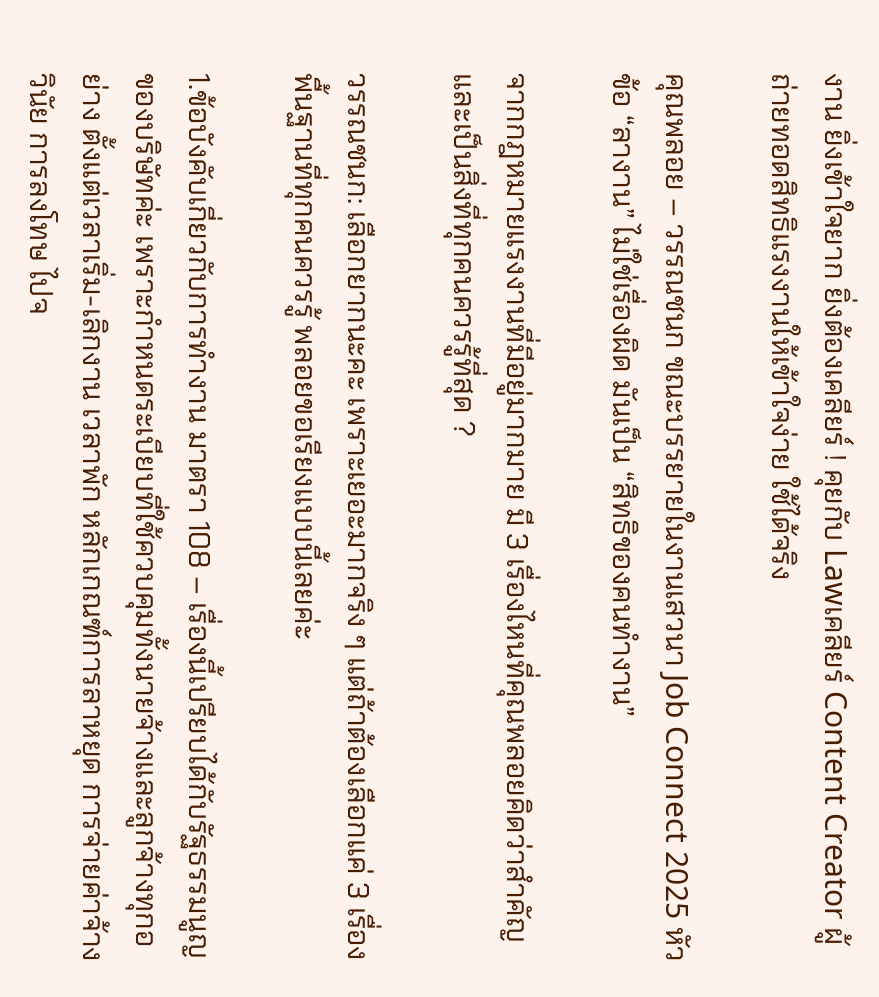งาน ยิ่งเข้าใจยาก ยิ่งต้องเคลียร์ ! คุยกับ Lawเคลียร์ Content Creator ผู้ถ่ายทอดสิทธิแรงงานให้เข้าใจง่าย ใช้ได้จริง

คุณพลอย – วรรณชนก ขณะบรรยายในงานเสวนา Job Connect 2025 หัวข้อ “ลางาน” ไม่ใช่เรื่องผิด มันเป็น “สิทธิของคนทำงาน”

จากกฎหมายแรงงานที่มีอยู่มากมาย มี 3 เรื่องไหนที่คุณพลอยคิดว่าสำคัญ และเป็นสิ่งที่ทุกคนควรรู้ที่สุด ?

วรรณชนก: เลือกยากนะคะ เพราะเยอะมากจริง ๆ แต่ถ้าต้องเลือกแค่ 3 เรื่องพื้นฐานที่ทุกคนควรรู้ พลอยขอเรียงแบบนี้เลยค่ะ

1.ข้อบังคับเกี่ยวกับการทำงาน มาตรา 108 – เรื่องนี้เปรียบได้กับรัฐธรรมนูญของบริษัทค่ะ เพราะกำหนดระเบียบที่ใช้ควบคุมทั้งนายจ้างและลูกจ้างทุกอย่าง ตั้งแต่เวลาเริ่ม-เลิกงาน เวลาพัก หลักเกณฑ์การลาหยุด การจ่ายค่าจ้าง วินัย การลงโทษ ไปจ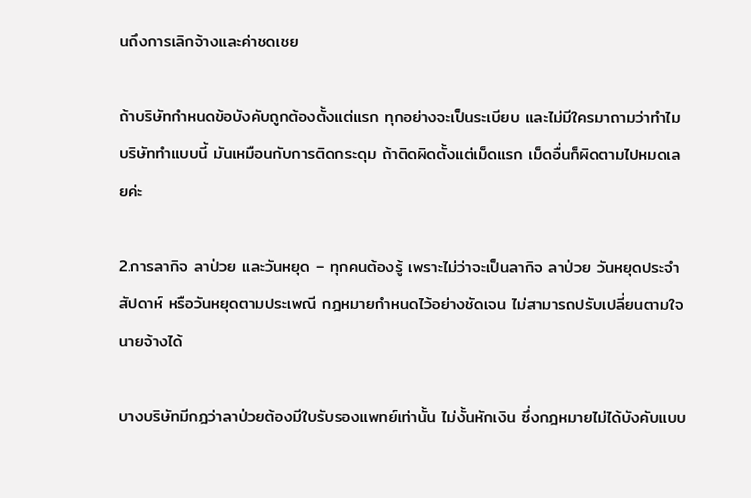นถึงการเลิกจ้างและค่าชดเชย

ถ้าบริษัทกำหนดข้อบังคับถูกต้องตั้งแต่แรก ทุกอย่างจะเป็นระเบียบ และไม่มีใครมาถามว่าทำไมบริษัททำแบบนี้ มันเหมือนกับการติดกระดุม ถ้าติดผิดตั้งแต่เม็ดแรก เม็ดอื่นก็ผิดตามไปหมดเลยค่ะ

2.การลากิจ ลาป่วย และวันหยุด – ทุกคนต้องรู้ เพราะไม่ว่าจะเป็นลากิจ ลาป่วย วันหยุดประจำสัปดาห์ หรือวันหยุดตามประเพณี กฎหมายกำหนดไว้อย่างชัดเจน ไม่สามารถปรับเปลี่ยนตามใจนายจ้างได้

บางบริษัทมีกฎว่าลาป่วยต้องมีใบรับรองแพทย์เท่านั้น ไม่งั้นหักเงิน ซึ่งกฎหมายไม่ได้บังคับแบบ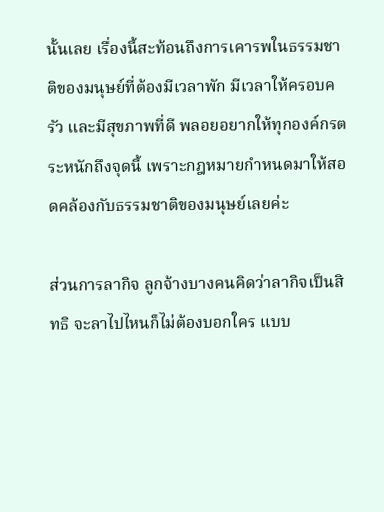นั้นเลย เรื่องนี้สะท้อนถึงการเคารพในธรรมชาติของมนุษย์ที่ต้องมีเวลาพัก มีเวลาให้ครอบครัว และมีสุขภาพที่ดี พลอยอยากให้ทุกองค์กรตระหนักถึงจุดนี้ เพราะกฎหมายกำหนดมาให้สอดคล้องกับธรรมชาติของมนุษย์เลยค่ะ

ส่วนการลากิจ ลูกจ้างบางคนคิดว่าลากิจเป็นสิทธิ จะลาไปไหนก็ไม่ต้องบอกใคร แบบ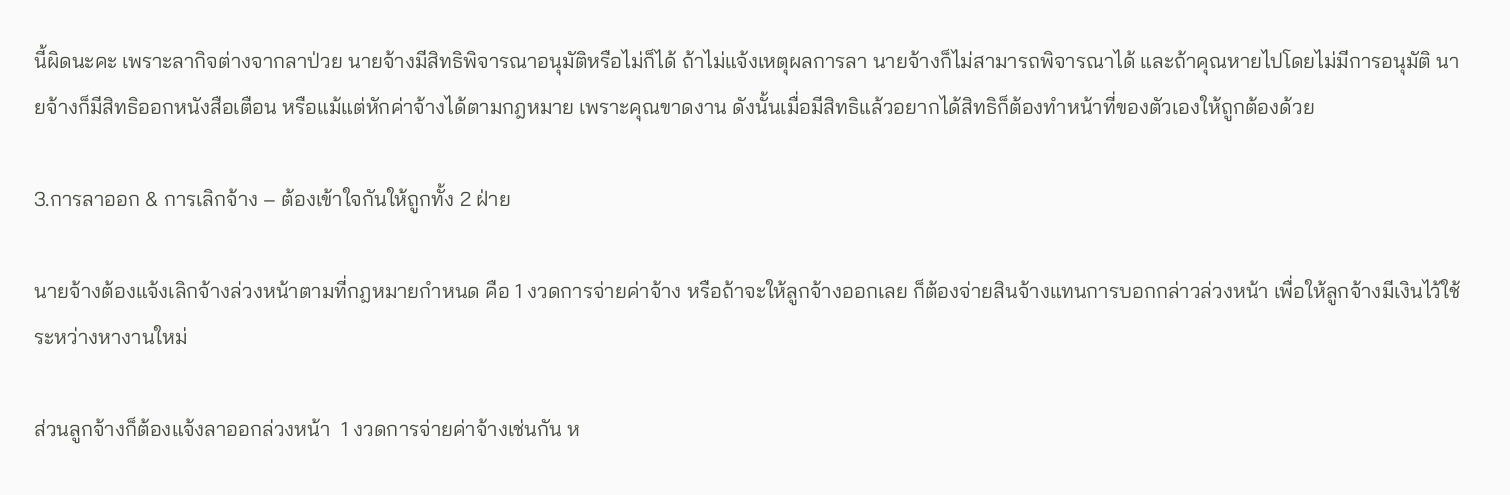นี้ผิดนะคะ เพราะลากิจต่างจากลาป่วย นายจ้างมีสิทธิพิจารณาอนุมัติหรือไม่ก็ได้ ถ้าไม่แจ้งเหตุผลการลา นายจ้างก็ไม่สามารถพิจารณาได้ และถ้าคุณหายไปโดยไม่มีการอนุมัติ นายจ้างก็มีสิทธิออกหนังสือเตือน หรือแม้แต่หักค่าจ้างได้ตามกฎหมาย เพราะคุณขาดงาน ดังนั้นเมื่อมีสิทธิแล้วอยากได้สิทธิก็ต้องทำหน้าที่ของตัวเองให้ถูกต้องด้วย

3.การลาออก & การเลิกจ้าง – ต้องเข้าใจกันให้ถูกทั้ง 2 ฝ่าย

นายจ้างต้องแจ้งเลิกจ้างล่วงหน้าตามที่กฎหมายกำหนด คือ 1 งวดการจ่ายค่าจ้าง หรือถ้าจะให้ลูกจ้างออกเลย ก็ต้องจ่ายสินจ้างแทนการบอกกล่าวล่วงหน้า เพื่อให้ลูกจ้างมีเงินไว้ใช้ระหว่างหางานใหม่

ส่วนลูกจ้างก็ต้องแจ้งลาออกล่วงหน้า  1 งวดการจ่ายค่าจ้างเช่นกัน ห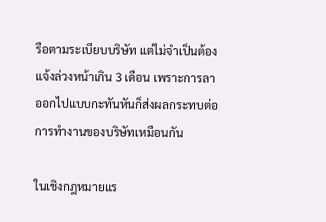รือตามระเบียบบริษัท แต่ไม่จำเป็นต้องแจ้งล่วงหน้าเกิน 3 เดือน เพราะการลาออกไปแบบกะทันหันก็ส่งผลกระทบต่อการทำงานของบริษัทเหมือนกัน

ในเชิงกฎหมายแร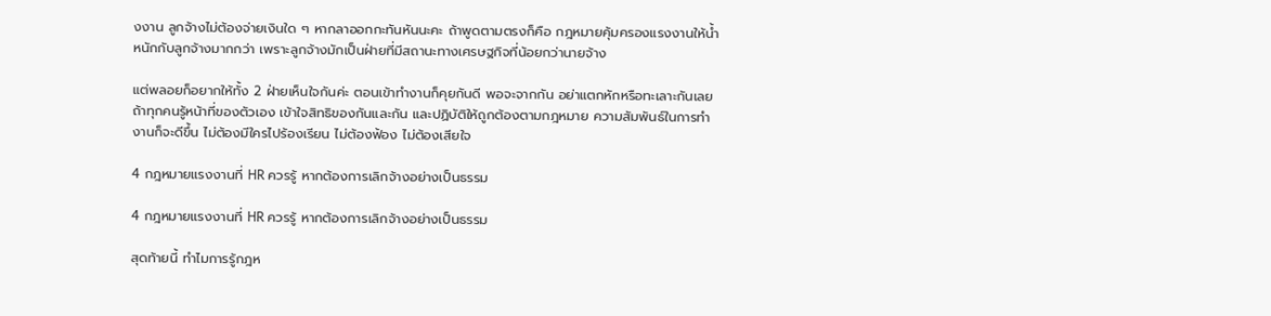งงาน ลูกจ้างไม่ต้องจ่ายเงินใด ๆ หากลาออกกะทันหันนะคะ ถ้าพูดตามตรงก็คือ กฎหมายคุ้มครองแรงงานให้น้ำหนักกับลูกจ้างมากกว่า เพราะลูกจ้างมักเป็นฝ่ายที่มีสถานะทางเศรษฐกิจที่น้อยกว่านายจ้าง

แต่พลอยก็อยากให้ทั้ง 2 ฝ่ายเห็นใจกันค่ะ ตอนเข้าทำงานก็คุยกันดี พอจะจากกัน อย่าแตกหักหรือทะเลาะกันเลย ถ้าทุกคนรู้หน้าที่ของตัวเอง เข้าใจสิทธิของกันและกัน และปฏิบัติให้ถูกต้องตามกฎหมาย ความสัมพันธ์ในการทำงานก็จะดีขึ้น ไม่ต้องมีใครไปร้องเรียน ไม่ต้องฟ้อง ไม่ต้องเสียใจ

4 กฎหมายแรงงานที่ HR ควรรู้ หากต้องการเลิกจ้างอย่างเป็นธรรม

4 กฎหมายแรงงานที่ HR ควรรู้ หากต้องการเลิกจ้างอย่างเป็นธรรม

สุดท้ายนี้ ทำไมการรู้กฎห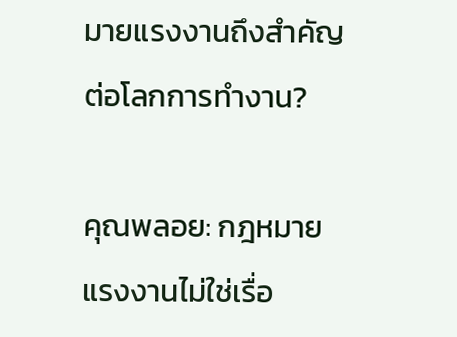มายแรงงานถึงสำคัญต่อโลกการทำงาน?

คุณพลอย: กฎหมายแรงงานไม่ใช่เรื่อ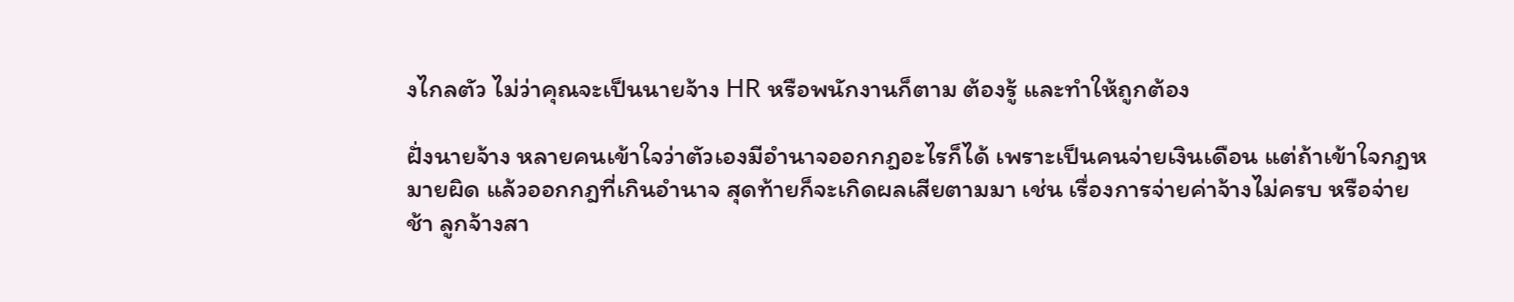งไกลตัว ไม่ว่าคุณจะเป็นนายจ้าง HR หรือพนักงานก็ตาม ต้องรู้ และทำให้ถูกต้อง

ฝั่งนายจ้าง หลายคนเข้าใจว่าตัวเองมีอำนาจออกกฎอะไรก็ได้ เพราะเป็นคนจ่ายเงินเดือน แต่ถ้าเข้าใจกฎหมายผิด แล้วออกกฎที่เกินอำนาจ สุดท้ายก็จะเกิดผลเสียตามมา เช่น เรื่องการจ่ายค่าจ้างไม่ครบ หรือจ่ายช้า ลูกจ้างสา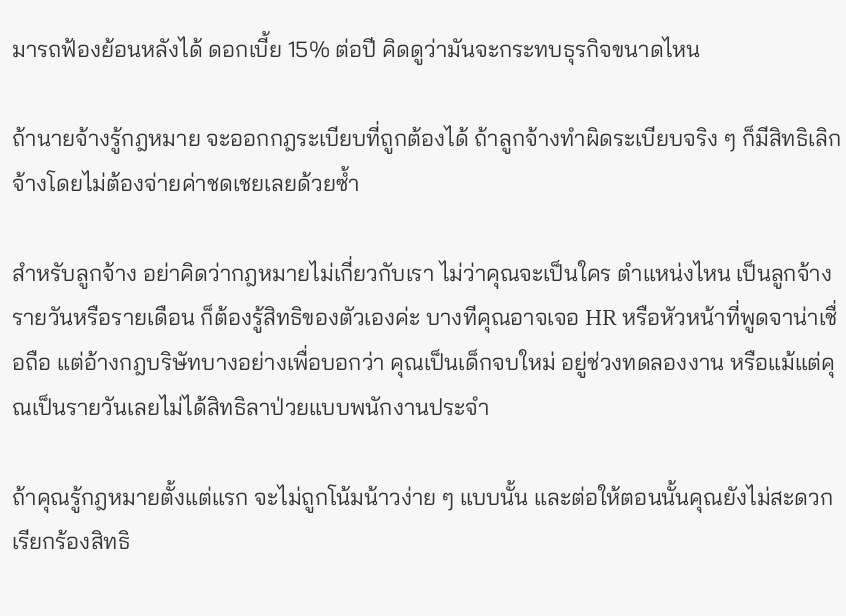มารถฟ้องย้อนหลังได้ ดอกเบี้ย 15% ต่อปี คิดดูว่ามันจะกระทบธุรกิจขนาดไหน

ถ้านายจ้างรู้กฎหมาย จะออกกฎระเบียบที่ถูกต้องได้ ถ้าลูกจ้างทำผิดระเบียบจริง ๆ ก็มีสิทธิเลิกจ้างโดยไม่ต้องจ่ายค่าชดเชยเลยด้วยซ้ำ

สำหรับลูกจ้าง อย่าคิดว่ากฎหมายไม่เกี่ยวกับเรา ไม่ว่าคุณจะเป็นใคร ตำแหน่งไหน เป็นลูกจ้างรายวันหรือรายเดือน ก็ต้องรู้สิทธิของตัวเองค่ะ บางทีคุณอาจเจอ HR หรือหัวหน้าที่พูดจาน่าเชื่อถือ แต่อ้างกฎบริษัทบางอย่างเพื่อบอกว่า คุณเป็นเด็กจบใหม่ อยู่ช่วงทดลองงาน หรือแม้แต่คุณเป็นรายวันเลยไม่ได้สิทธิลาป่วยแบบพนักงานประจำ

ถ้าคุณรู้กฎหมายตั้งแต่แรก จะไม่ถูกโน้มน้าวง่าย ๆ แบบนั้น และต่อให้ตอนนั้นคุณยังไม่สะดวกเรียกร้องสิทธิ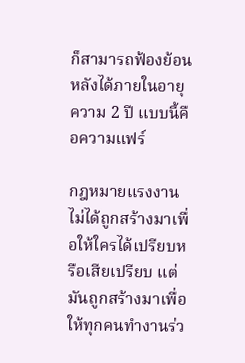ก็สามารถฟ้องย้อนหลังได้ภายในอายุความ 2 ปี แบบนี้คือความแฟร์

กฎหมายแรงงาน ไม่ได้ถูกสร้างมาเพื่อให้ใครได้เปรียบหรือเสียเปรียบ แต่มันถูกสร้างมาเพื่อให้ทุกคนทำงานร่ว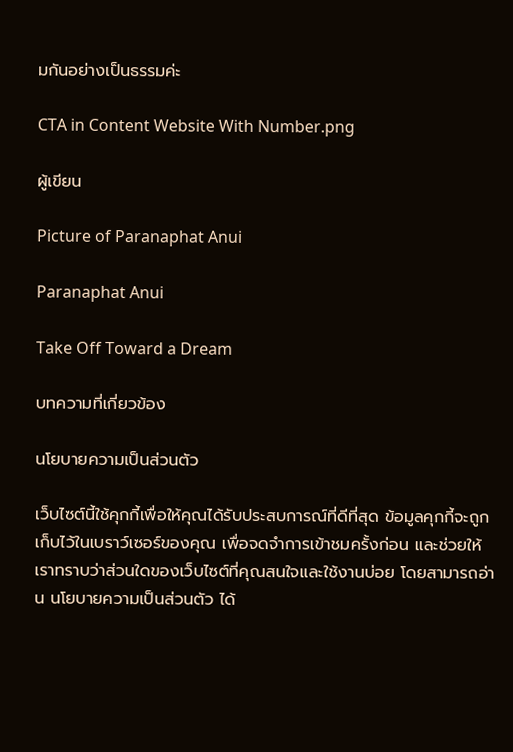มกันอย่างเป็นธรรมค่ะ

CTA in Content Website With Number.png

ผู้เขียน

Picture of Paranaphat Anui

Paranaphat Anui

Take Off Toward a Dream

บทความที่เกี่ยวข้อง

นโยบายความเป็นส่วนตัว

เว็บไซต์นี้ใช้คุกกี้เพื่อให้คุณได้รับประสบการณ์ที่ดีที่สุด ข้อมูลคุกกี้จะถูกเก็บไว้ในเบราว์เซอร์ของคุณ เพื่อจดจำการเข้าชมครั้งก่อน และช่วยให้เราทราบว่าส่วนใดของเว็บไซต์ที่คุณสนใจและใช้งานบ่อย โดยสามารถอ่าน นโยบายความเป็นส่วนตัว ได้